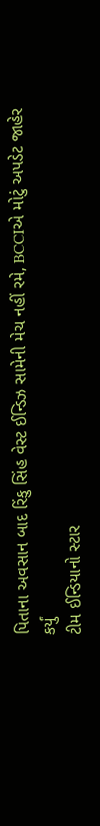પિતાના અવસાન બાદ રિંકુ સિંહ વેસ્ટ ઈન્ડિઝ સામેની મેચ નહીં રમે, BCCIએ મોટું અપડેટ જાહેર કર્યું
ટીમ ઈન્ડિયાનો સ્ટાર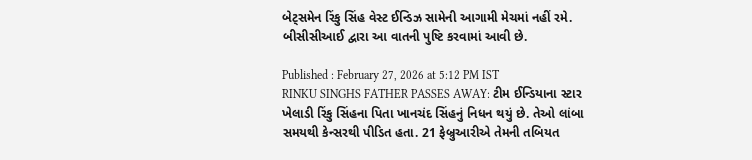બેટ્સમેન રિંકુ સિંહ વેસ્ટ ઈન્ડિઝ સામેની આગામી મેચમાં નહીં રમે. બીસીસીઆઈ દ્વારા આ વાતની પુષ્ટિ કરવામાં આવી છે.

Published : February 27, 2026 at 5:12 PM IST
RINKU SINGHS FATHER PASSES AWAY: ટીમ ઈન્ડિયાના સ્ટાર ખેલાડી રિંકુ સિંહના પિતા ખાનચંદ સિંહનું નિધન થયું છે. તેઓ લાંબા સમયથી કેન્સરથી પીડિત હતા. 21 ફેબ્રુઆરીએ તેમની તબિયત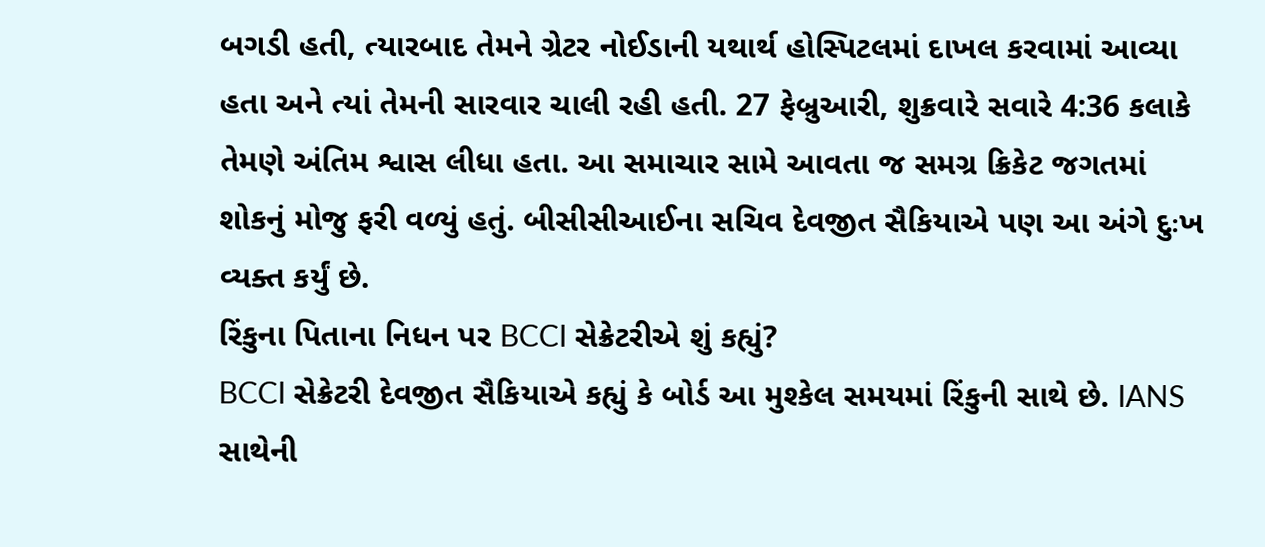બગડી હતી, ત્યારબાદ તેમને ગ્રેટર નોઈડાની યથાર્થ હોસ્પિટલમાં દાખલ કરવામાં આવ્યા હતા અને ત્યાં તેમની સારવાર ચાલી રહી હતી. 27 ફેબ્રુઆરી, શુક્રવારે સવારે 4:36 કલાકે તેમણે અંતિમ શ્વાસ લીધા હતા. આ સમાચાર સામે આવતા જ સમગ્ર ક્રિકેટ જગતમાં શોકનું મોજુ ફરી વળ્યું હતું. બીસીસીઆઈના સચિવ દેવજીત સૈકિયાએ પણ આ અંગે દુઃખ વ્યક્ત કર્યું છે.
રિંકુના પિતાના નિધન પર BCCI સેક્રેટરીએ શું કહ્યું?
BCCI સેક્રેટરી દેવજીત સૈકિયાએ કહ્યું કે બોર્ડ આ મુશ્કેલ સમયમાં રિંકુની સાથે છે. IANS સાથેની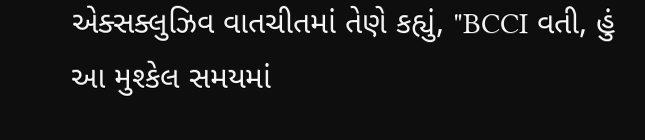એક્સક્લુઝિવ વાતચીતમાં તેણે કહ્યું, "BCCI વતી, હું આ મુશ્કેલ સમયમાં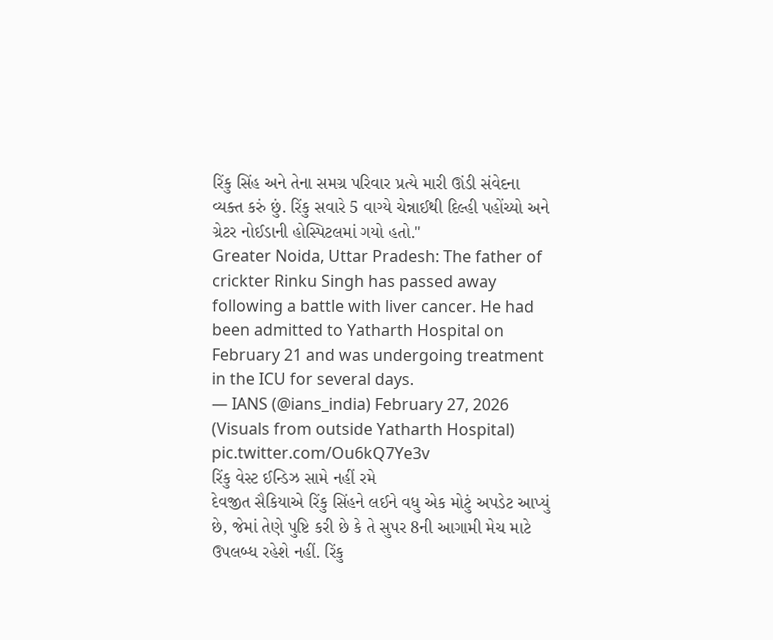રિંકુ સિંહ અને તેના સમગ્ર પરિવાર પ્રત્યે મારી ઊંડી સંવેદના વ્યક્ત કરું છું. રિંકુ સવારે 5 વાગ્યે ચેન્નાઈથી દિલ્હી પહોંચ્યો અને ગ્રેટર નોઈડાની હોસ્પિટલમાં ગયો હતો."
Greater Noida, Uttar Pradesh: The father of crickter Rinku Singh has passed away following a battle with liver cancer. He had been admitted to Yatharth Hospital on February 21 and was undergoing treatment in the ICU for several days.
— IANS (@ians_india) February 27, 2026
(Visuals from outside Yatharth Hospital) pic.twitter.com/Ou6kQ7Ye3v
રિંકુ વેસ્ટ ઈન્ડિઝ સામે નહીં રમે
દેવજીત સૈકિયાએ રિંકુ સિંહને લઈને વધુ એક મોટું અપડેટ આપ્યું છે, જેમાં તેણે પુષ્ટિ કરી છે કે તે સુપર 8ની આગામી મેચ માટે ઉપલબ્ધ રહેશે નહીં. રિંકુ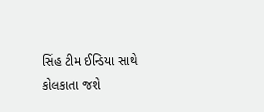સિંહ ટીમ ઈન્ડિયા સાથે કોલકાતા જશે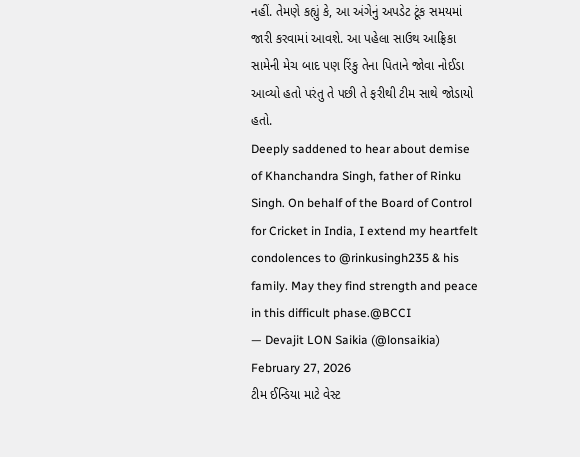નહીં. તેમણે કહ્યું કે, આ અંગેનું અપડેટ ટૂંક સમયમાં જારી કરવામાં આવશે. આ પહેલા સાઉથ આફ્રિકા સામેની મેચ બાદ પણ રિંકુ તેના પિતાને જોવા નોઈડા આવ્યો હતો પરંતુ તે પછી તે ફરીથી ટીમ સાથે જોડાયો હતો.
Deeply saddened to hear about demise of Khanchandra Singh, father of Rinku Singh. On behalf of the Board of Control for Cricket in India, I extend my heartfelt condolences to @rinkusingh235 & his family. May they find strength and peace in this difficult phase.@BCCI
— Devajit LON Saikia (@lonsaikia) February 27, 2026
ટીમ ઈન્ડિયા માટે વેસ્ટ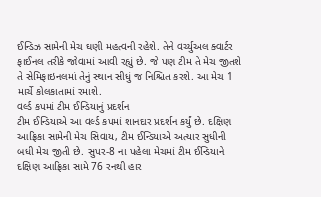ઈન્ડિઝ સામેની મેચ ઘણી મહત્વની રહેશે. તેને વર્ચ્યુઅલ ક્વાર્ટર ફાઈનલ તરીકે જોવામાં આવી રહ્યું છે. જે પણ ટીમ તે મેચ જીતશે તે સેમિફાઇનલમાં તેનું સ્થાન સીધું જ નિશ્ચિત કરશે. આ મેચ 1 માર્ચે કોલકાતામાં રમાશે.
વર્લ્ડ કપમાં ટીમ ઈન્ડિયાનું પ્રદર્શન
ટીમ ઈન્ડિયાએ આ વર્લ્ડ કપમાં શાનદાર પ્રદર્શન કર્યું છે. દક્ષિણ આફ્રિકા સામેની મેચ સિવાય, ટીમ ઈન્ડિયાએ અત્યાર સુધીની બધી મેચ જીતી છે. સુપર-8 ના પહેલા મેચમાં ટીમ ઈન્ડિયાને દક્ષિણ આફ્રિકા સામે 76 રનથી હાર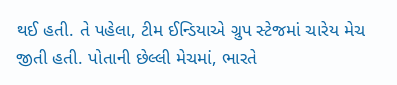થઈ હતી. તે પહેલા, ટીમ ઈન્ડિયાએ ગ્રુપ સ્ટેજમાં ચારેય મેચ જીતી હતી. પોતાની છેલ્લી મેચમાં, ભારતે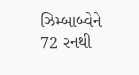ઝિમ્બાબ્વેને 72 રનથી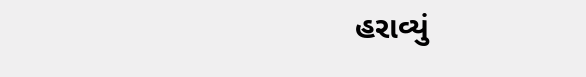હરાવ્યું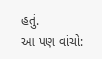હતું.
આ પણ વાંચો: